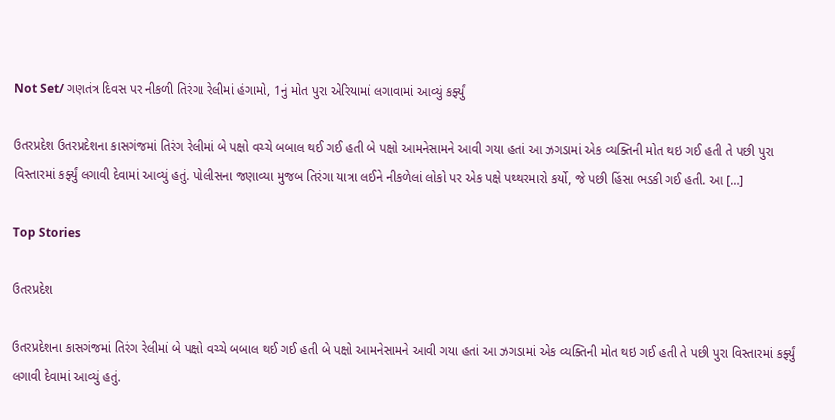Not Set/ ગણતંત્ર દિવસ પર નીકળી તિરંગા રેલીમાં હંગામો, 1નું મોત પુરા એરિયામાં લગાવામાં આવ્યું કર્ફ્યું

ઉતરપ્રદેશ ઉતરપ્રદેશના કાસગંજમાં તિરંગ રેલીમાં બે પક્ષો વચ્ચે બબાલ થઈ ગઈ હતી બે પક્ષો આમનેસામને આવી ગયા હતાં આ ઝગડામાં એક વ્યક્તિની મોત થઇ ગઈ હતી તે પછી પુરા વિસ્તારમાં કર્ફ્યું લગાવી દેવામાં આવ્યું હતું. પોલીસના જણાવ્યા મુજબ તિરંગા યાત્રા લઈને નીકળેલાં લોકો પર એક પક્ષે પથ્થરમારો કર્યો, જે પછી હિંસા ભડકી ગઈ હતી. આ […]

Top Stories

ઉતરપ્રદેશ

ઉતરપ્રદેશના કાસગંજમાં તિરંગ રેલીમાં બે પક્ષો વચ્ચે બબાલ થઈ ગઈ હતી બે પક્ષો આમનેસામને આવી ગયા હતાં આ ઝગડામાં એક વ્યક્તિની મોત થઇ ગઈ હતી તે પછી પુરા વિસ્તારમાં કર્ફ્યું લગાવી દેવામાં આવ્યું હતું.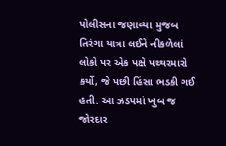પોલીસના જણાવ્યા મુજબ તિરંગા યાત્રા લઈને નીકળેલાં લોકો પર એક પક્ષે પથ્થરમારો કર્યો, જે પછી હિંસા ભડકી ગઈ હતી. આ ઝડપમાં ખુબ જ જોરદાર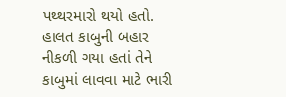પથ્થરમારો થયો હતો. હાલત કાબુની બહાર નીકળી ગયા હતાં તેને કાબુમાં લાવવા માટે ભારી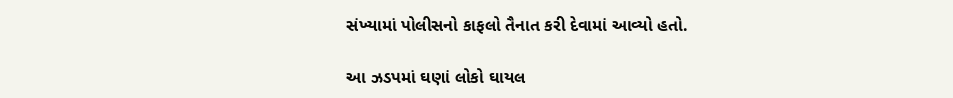સંખ્યામાં પોલીસનો કાફલો તૈનાત કરી દેવામાં આવ્યો હતો.

આ ઝડપમાં ઘણાં લોકો ઘાયલ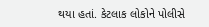થયા હતાં. કેટલાક લોકોને પોલીસે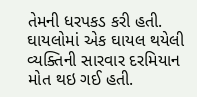તેમની ધરપકડ કરી હતી. ઘાયલોમાં એક ઘાયલ થયેલી વ્યક્તિની સારવાર દરમિયાન મોત થઇ ગઈ હતી.